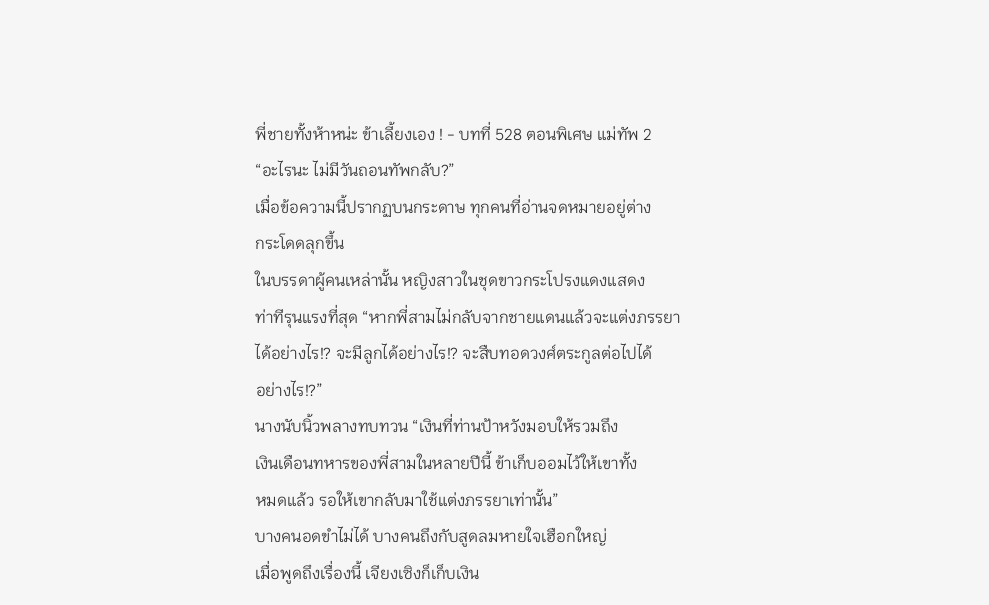พี่ชายทั้งห้าหน่ะ ข้าเลี้ยงเอง ! - บทที่ 528 ตอนพิเศษ แม่ทัพ 2
“อะไรนะ ไม่มีวันถอนทัพกลับ?”
เมื่อข้อความนี้ปรากฏบนกระดาษ ทุกคนที่อ่านจดหมายอยู่ต่าง
กระโดดลุกขึ้น
ในบรรดาผู้คนเหล่านั้น หญิงสาวในชุดขาวกระโปรงแดงแสดง
ท่าทีรุนแรงที่สุด “หากพี่สามไม่กลับจากชายแดนแล้วจะแต่งภรรยา
ได้อย่างไร!? จะมีลูกได้อย่างไร!? จะสืบทอดวงศ์ตระกูลต่อไปได้
อย่างไร!?”
นางนับนิ้วพลางทบทวน “เงินที่ท่านป้าหวังมอบให้รวมถึง
เงินเดือนทหารของพี่สามในหลายปีนี้ ข้าเก็บออมไว้ให้เขาทั้ง
หมดแล้ว รอให้เขากลับมาใช้แต่งภรรยาเท่านั้น”
บางคนอดขำไม่ได้ บางคนถึงกับสูดลมหายใจเฮือกใหญ่
เมื่อพูดถึงเรื่องนี้ เจียงเซิงก็เก็บเงิน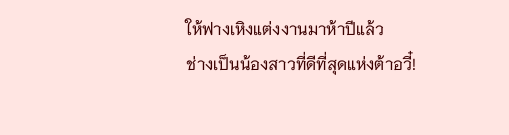ให้ฟางเหิงแต่งงานมาห้าปีแล้ว
ช่างเป็นน้องสาวที่ดีที่สุดแห่งต้าอวี๋!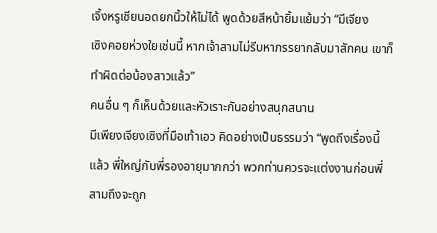เจิ้งหรูเชียนอดยกนิ้วให้ไม่ได้ พูดด้วยสีหน้ายิ้มแย้มว่า “มีเจียง
เซิงคอยห่วงใยเช่นนี้ หากเจ้าสามไม่รีบหาภรรยากลับมาสักคน เขาก็
ทำผิดต่อน้องสาวแล้ว”
คนอื่น ๆ ก็เห็นด้วยและหัวเราะกันอย่างสนุกสนาน
มีเพียงเจียงเซิงที่มือเท้าเอว คิดอย่างเป็นธรรมว่า “พูดถึงเรื่องนี้
แล้ว พี่ใหญ่กับพี่รองอายุมากกว่า พวกท่านควรจะแต่งงานก่อนพี่
สามถึงจะถูก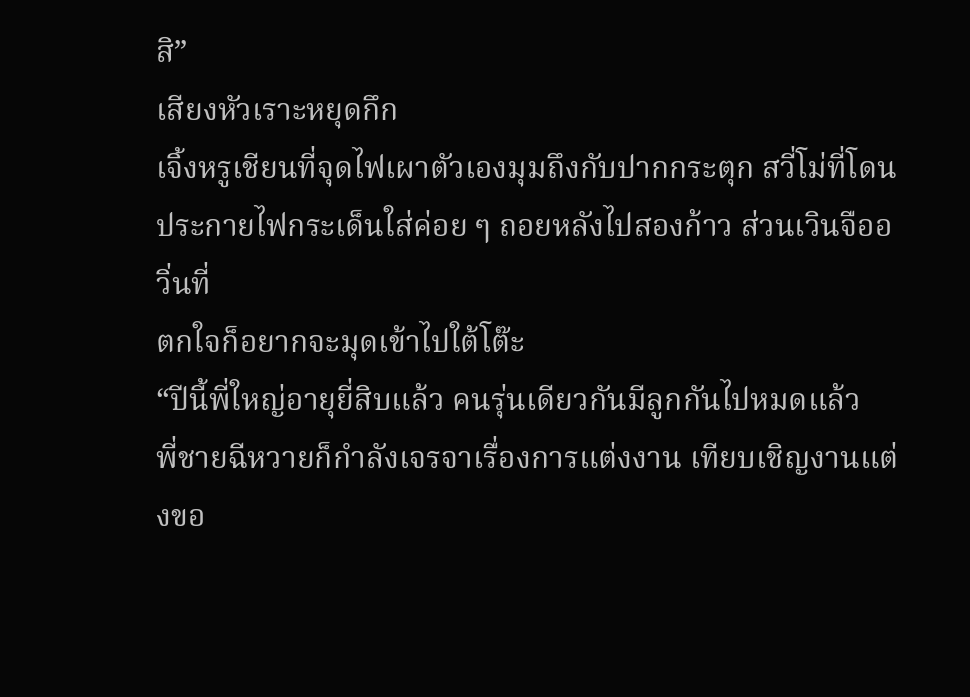สิ”
เสียงหัวเราะหยุดกึก
เจิ้งหรูเชียนที่จุดไฟเผาตัวเองมุมถึงกับปากกระตุก สวี่โม่ที่โดน
ประกายไฟกระเด็นใส่ค่อย ๆ ถอยหลังไปสองก้าว ส่วนเวินจืออวิ่นที่
ตกใจก็อยากจะมุดเข้าไปใต้โต๊ะ
“ปีนี้พี่ใหญ่อายุยี่สิบแล้ว คนรุ่นเดียวกันมีลูกกันไปหมดแล้ว
พี่ชายฉีหวายก็กำลังเจรจาเรื่องการแต่งงาน เทียบเชิญงานแต่งขอ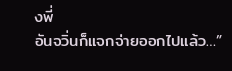งพี่
อันจวิ่นก็แจกจ่ายออกไปแล้ว…”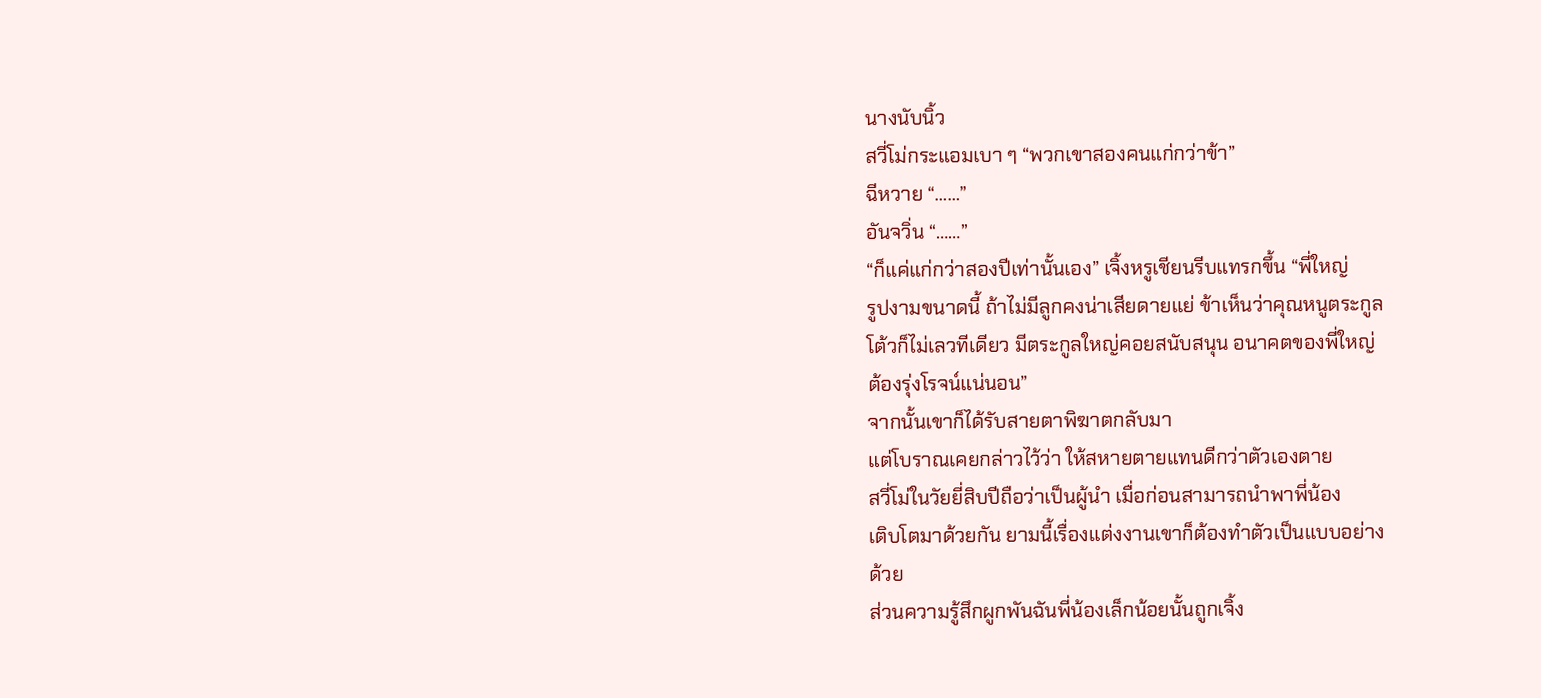นางนับนิ้ว
สวี่โม่กระแอมเบา ๆ “พวกเขาสองคนแก่กว่าข้า”
ฉีหวาย “……”
อันจวิ่น “……”
“ก็แค่แก่กว่าสองปีเท่านั้นเอง” เจิ้งหรูเชียนรีบแทรกขึ้น “พี่ใหญ่
รูปงามขนาดนี้ ถ้าไม่มีลูกคงน่าเสียดายแย่ ข้าเห็นว่าคุณหนูตระกูล
โต้วก็ไม่เลวทีเดียว มีตระกูลใหญ่คอยสนับสนุน อนาคตของพี่ใหญ่
ต้องรุ่งโรจน์แน่นอน”
จากนั้นเขาก็ได้รับสายตาพิฆาตกลับมา
แต่โบราณเคยกล่าวไว้ว่า ให้สหายตายแทนดีกว่าตัวเองตาย
สวี่โม่ในวัยยี่สิบปีถือว่าเป็นผู้นำ เมื่อก่อนสามารถนำพาพี่น้อง
เติบโตมาด้วยกัน ยามนี้เรื่องแต่งงานเขาก็ต้องทำตัวเป็นแบบอย่าง
ด้วย
ส่วนความรู้สึกผูกพันฉันพี่น้องเล็กน้อยนั้นถูกเจิ้ง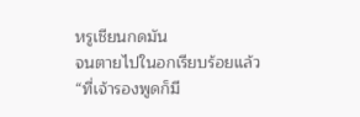หรูเชียนกดมัน
จนตายไปในอกเรียบร้อยแล้ว
“ที่เจ้ารองพูดก็มี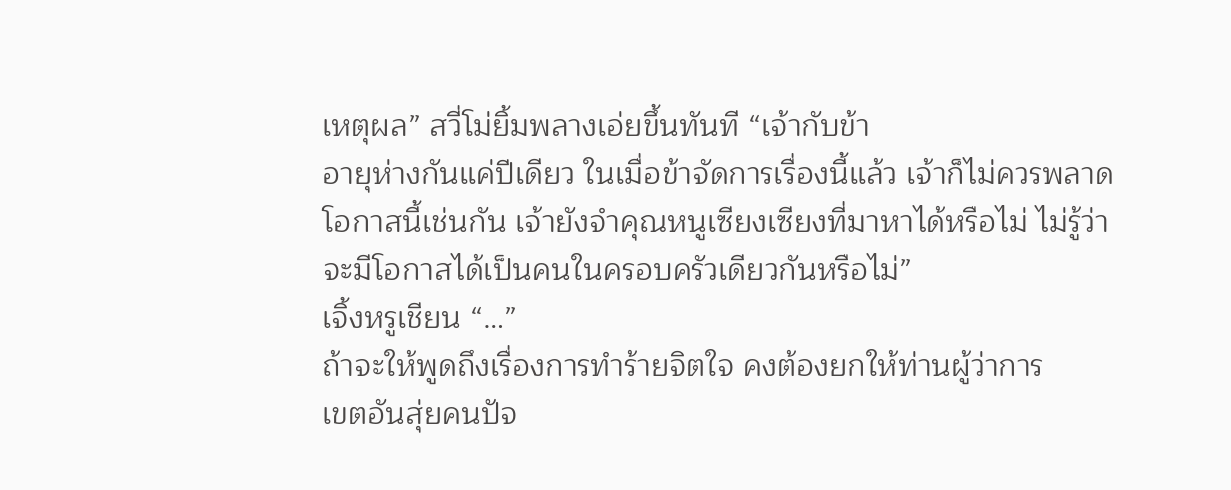เหตุผล” สวี่โม่ยิ้มพลางเอ่ยขึ้นทันที “เจ้ากับข้า
อายุห่างกันแค่ปีเดียว ในเมื่อข้าจัดการเรื่องนี้แล้ว เจ้าก็ไม่ควรพลาด
โอกาสนี้เช่นกัน เจ้ายังจำคุณหนูเซียงเซียงที่มาหาได้หรือไม่ ไม่รู้ว่า
จะมีโอกาสได้เป็นคนในครอบครัวเดียวกันหรือไม่”
เจิ้งหรูเชียน “…”
ถ้าจะให้พูดถึงเรื่องการทำร้ายจิตใจ คงต้องยกให้ท่านผู้ว่าการ
เขตอันสุ่ยคนปัจ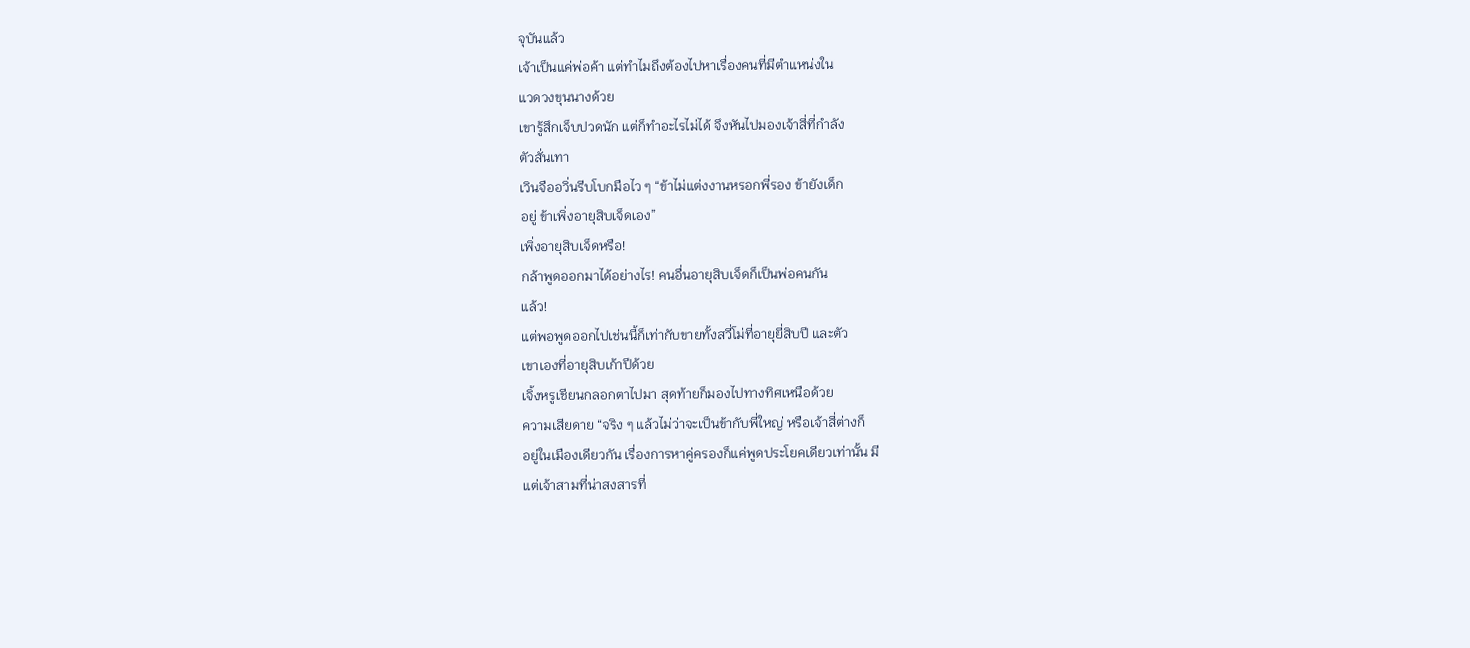จุบันแล้ว
เจ้าเป็นแค่พ่อค้า แต่ทำไมถึงต้องไปหาเรื่องคนที่มีตำแหน่งใน
แวดวงขุนนางด้วย
เขารู้สึกเจ็บปวดนัก แต่ก็ทำอะไรไม่ได้ จึงหันไปมองเจ้าสี่ที่กำลัง
ตัวสั่นเทา
เวินจืออวิ่นรีบโบกมือไว ๆ “ข้าไม่แต่งงานหรอกพี่รอง ข้ายังเด็ก
อยู่ ข้าเพิ่งอายุสิบเจ็ดเอง”
เพิ่งอายุสิบเจ็ดหรือ!
กล้าพูดออกมาได้อย่างไร! คนอื่นอายุสิบเจ็ดก็เป็นพ่อคนกัน
แล้ว!
แต่พอพูดออกไปเช่นนี้ก็เท่ากับขายทั้งสวี่โม่ที่อายุยี่สิบปี และตัว
เขาเองที่อายุสิบเก้าปีด้วย
เจิ้งหรูเชียนกลอกตาไปมา สุดท้ายก็มองไปทางทิศเหนือด้วย
ความเสียดาย “จริง ๆ แล้วไม่ว่าจะเป็นข้ากับพี่ใหญ่ หรือเจ้าสี่ต่างก็
อยู่ในเมืองเดียวกัน เรื่องการหาคู่ครองก็แค่พูดประโยคเดียวเท่านั้น มี
แต่เจ้าสามที่น่าสงสารที่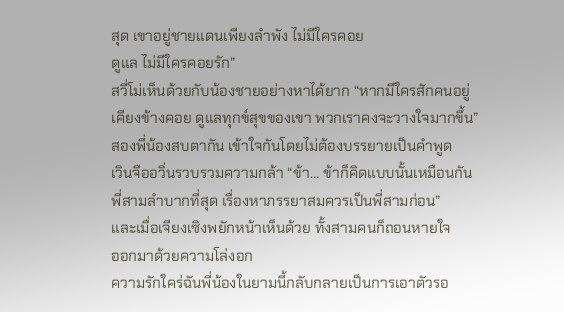สุด เขาอยู่ชายแดนเพียงลำพัง ไม่มีใครคอย
ดูแล ไม่มีใครคอยรัก”
สวี่โม่เห็นด้วยกับน้องชายอย่างหาได้ยาก “หากมีใครสักคนอยู่
เคียงข้างคอย ดูแลทุกข์สุขของเขา พวกเราคงจะวางใจมากขึ้น”
สองพี่น้องสบตากัน เข้าใจกันโดยไม่ต้องบรรยายเป็นคำพูด
เวินจืออวิ่นรวบรวมความกล้า “ข้า… ข้าก็คิดแบบนั้นเหมือนกัน
พี่สามลำบากที่สุด เรื่องหาภรรยาสมควรเป็นพี่สามก่อน”
และเมื่อเจียงเซิงพยักหน้าเห็นด้วย ทั้งสามคนก็ถอนหายใจ
ออกมาด้วยความโล่งอก
ความรักใคร่ฉันพี่น้องในยามนี้กลับกลายเป็นการเอาตัวรอ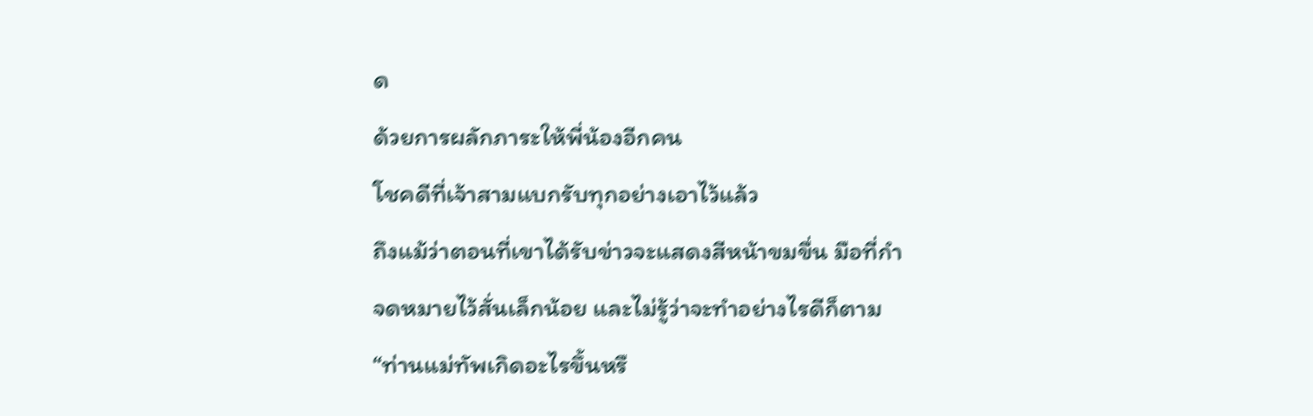ด
ด้วยการผลักภาระให้พี่น้องอีกคน
โชคดีที่เจ้าสามแบกรับทุกอย่างเอาไว้แล้ว
ถึงแม้ว่าตอนที่เขาได้รับข่าวจะแสดงสีหน้าขมขื่น มือที่กำ
จดหมายไว้สั่นเล็กน้อย และไม่รู้ว่าจะทำอย่างไรดีก็ตาม
“ท่านแม่ทัพเกิดอะไรขึ้นหรื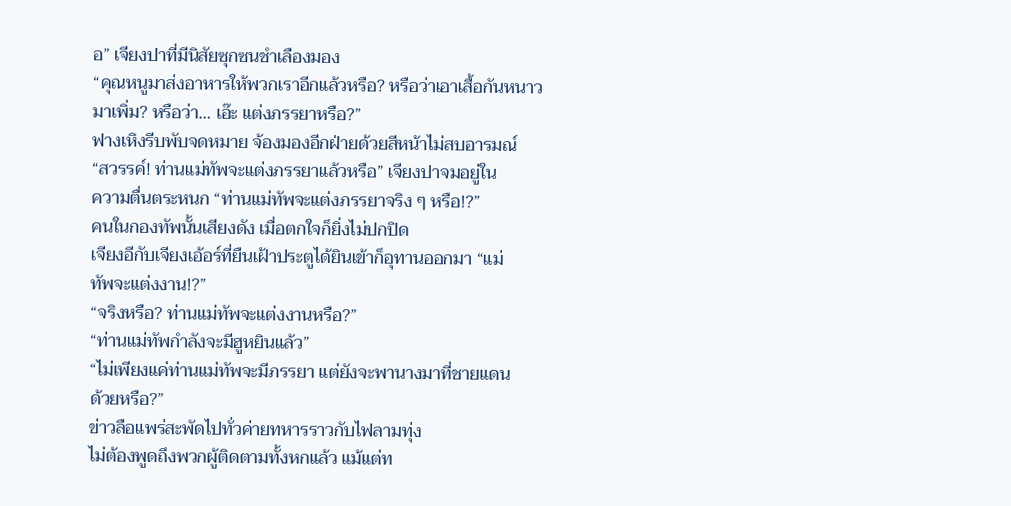อ” เจียงปาที่มีนิสัยซุกซนชำเลืองมอง
“คุณหนูมาส่งอาหารให้พวกเราอีกแล้วหรือ? หรือว่าเอาเสื้อกันหนาว
มาเพิ่ม? หรือว่า… เอ๊ะ แต่งภรรยาหรือ?”
ฟางเหิงรีบพับจดหมาย จ้องมองอีกฝ่ายด้วยสีหน้าไม่สบอารมณ์
“สวรรค์! ท่านแม่ทัพจะแต่งภรรยาแล้วหรือ” เจียงปาจมอยู่ใน
ความตื่นตระหนก “ท่านแม่ทัพจะแต่งภรรยาจริง ๆ หรือ!?”
คนในกองทัพนั้นเสียงดัง เมื่อตกใจก็ยิ่งไม่ปกปิด
เจียงอีกับเจียงเอ้อร์ที่ยืนเฝ้าประตูได้ยินเข้าก็อุทานออกมา “แม่
ทัพจะแต่งงาน!?”
“จริงหรือ? ท่านแม่ทัพจะแต่งงานหรือ?”
“ท่านแม่ทัพกำลังจะมีฮูหยินแล้ว”
“ไม่เพียงแค่ท่านแม่ทัพจะมีภรรยา แต่ยังจะพานางมาที่ชายแดน
ด้วยหรือ?”
ข่าวลือแพร่สะพัดไปทั่วค่ายทหารราวกับไฟลามทุ่ง
ไม่ต้องพูดถึงพวกผู้ติดตามทั้งหกแล้ว แม้แต่ท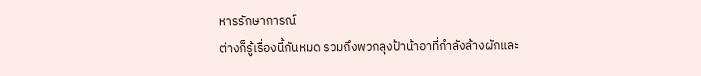หารรักษาการณ์
ต่างก็รู้เรื่องนี้กันหมด รวมถึงพวกลุงป้าน้าอาที่กำลังล้างผักและ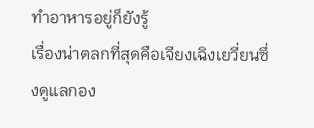ทำอาหารอยู่ก็ยังรู้
เรื่องน่าตลกที่สุดคือเจียงเฉิงเยวี่ยนซึ่งดูแลกอง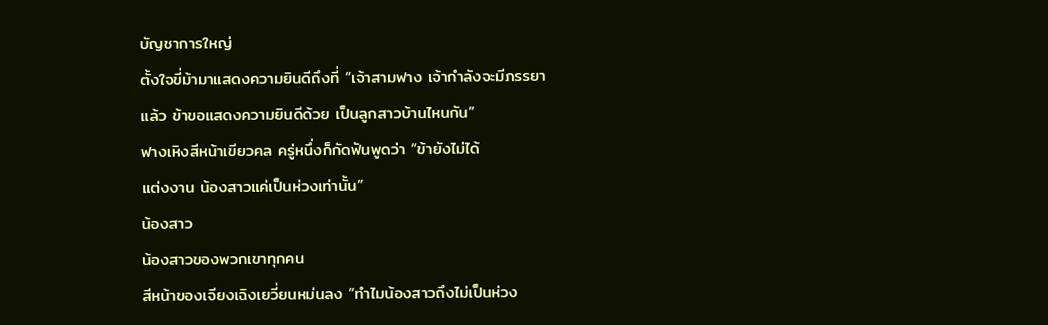บัญชาการใหญ่
ตั้งใจขี่ม้ามาแสดงความยินดีถึงที่ “เจ้าสามฟาง เจ้ากำลังจะมีภรรยา
แล้ว ข้าขอแสดงความยินดีด้วย เป็นลูกสาวบ้านไหนกัน”
ฟางเหิงสีหน้าเขียวคล ครู่หนึ่งก็กัดฟันพูดว่า “ข้ายังไม่ได้
แต่งงาน น้องสาวแค่เป็นห่วงเท่านั้น”
น้องสาว
น้องสาวของพวกเขาทุกคน
สีหน้าของเจียงเฉิงเยวี่ยนหม่นลง “ทำไมน้องสาวถึงไม่เป็นห่วง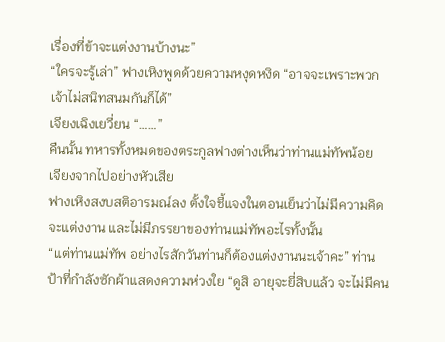เรื่องที่ข้าจะแต่งงานบ้างนะ”
“ใครจะรู้เล่า” ฟางเหิงพูดด้วยความหงุดหงิด “อาจจะเพราะพวก
เจ้าไม่สนิทสนมกันก็ได้”
เจียงเฉิงเยวี่ยน “……”
คืนนั้น ทหารทั้งหมดของตระกูลฟางต่างเห็นว่าท่านแม่ทัพน้อย
เจียงจากไปอย่างหัวเสีย
ฟางเหิงสงบสติอารมณ์ลง ตั้งใจชี้แจงในตอนเย็นว่าไม่มีความคิด
จะแต่งงาน และไม่มีภรรยาของท่านแม่ทัพอะไรทั้งนั้น
“แต่ท่านแม่ทัพ อย่างไรสักวันท่านก็ต้องแต่งงานนะเจ้าคะ” ท่าน
ป้าที่กำลังซักผ้าแสดงความห่วงใย “ดูสิ อายุจะยี่สิบแล้ว จะไม่มีคน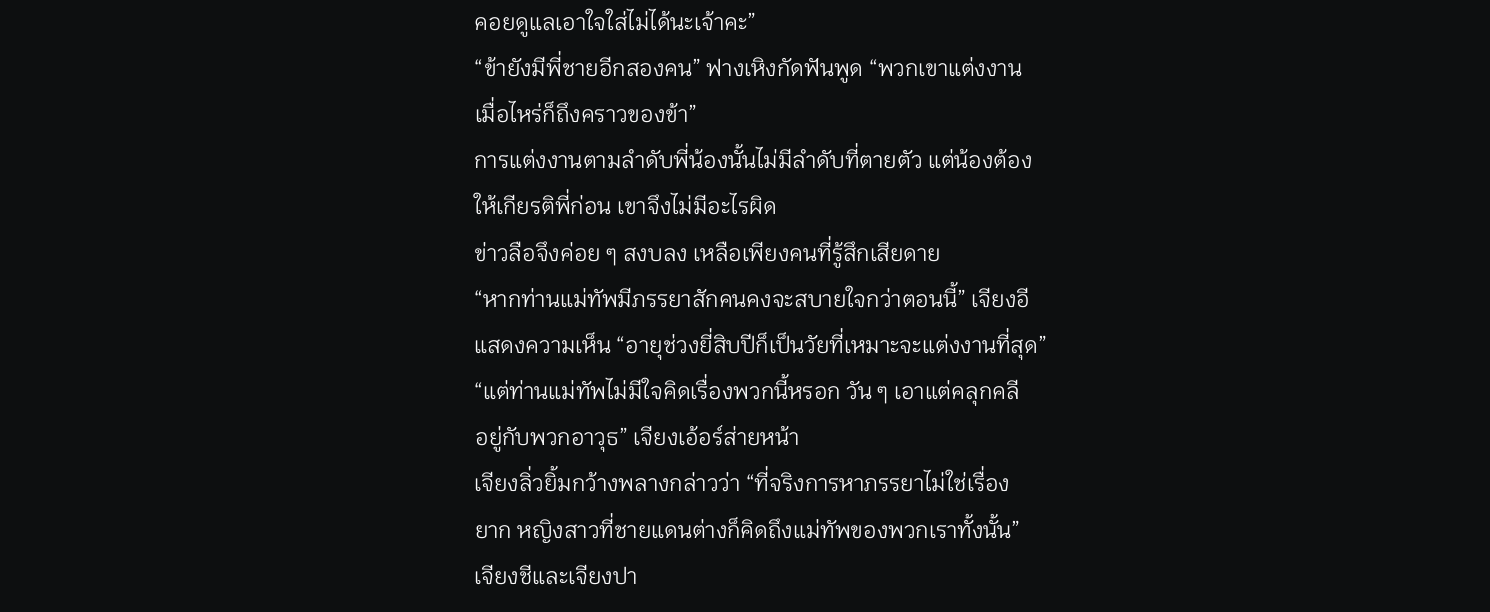คอยดูแลเอาใจใส่ไม่ได้นะเจ้าคะ”
“ข้ายังมีพี่ชายอีกสองคน” ฟางเหิงกัดฟันพูด “พวกเขาแต่งงาน
เมื่อไหร่ก็ถึงคราวของข้า”
การแต่งงานตามลำดับพี่น้องนั้นไม่มีลำดับที่ตายตัว แต่น้องต้อง
ให้เกียรติพี่ก่อน เขาจึงไม่มีอะไรผิด
ข่าวลือจึงค่อย ๆ สงบลง เหลือเพียงคนที่รู้สึกเสียดาย
“หากท่านแม่ทัพมีภรรยาสักคนคงจะสบายใจกว่าตอนนี้” เจียงอี
แสดงความเห็น “อายุช่วงยี่สิบปีก็เป็นวัยที่เหมาะจะแต่งงานที่สุด”
“แต่ท่านแม่ทัพไม่มีใจคิดเรื่องพวกนี้หรอก วัน ๆ เอาแต่คลุกคลี
อยู่กับพวกอาวุธ” เจียงเอ้อร์ส่ายหน้า
เจียงลิ่วยิ้มกว้างพลางกล่าวว่า “ที่จริงการหาภรรยาไม่ใช่เรื่อง
ยาก หญิงสาวที่ชายแดนต่างก็คิดถึงแม่ทัพของพวกเราทั้งนั้น”
เจียงชีและเจียงปา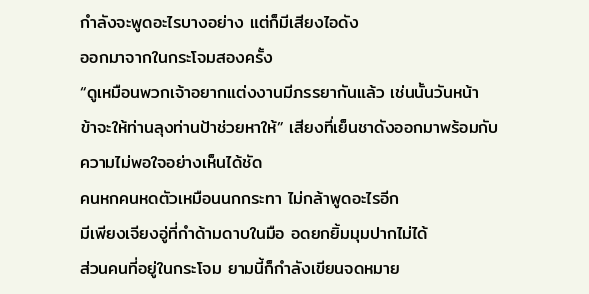กำลังจะพูดอะไรบางอย่าง แต่ก็มีเสียงไอดัง
ออกมาจากในกระโจมสองครั้ง
“ดูเหมือนพวกเจ้าอยากแต่งงานมีภรรยากันแล้ว เช่นนั้นวันหน้า
ข้าจะให้ท่านลุงท่านป้าช่วยหาให้” เสียงที่เย็นชาดังออกมาพร้อมกับ
ความไม่พอใจอย่างเห็นได้ชัด
คนหกคนหดตัวเหมือนนกกระทา ไม่กล้าพูดอะไรอีก
มีเพียงเจียงอู่ที่กำด้ามดาบในมือ อดยกยิ้มมุมปากไม่ได้
ส่วนคนที่อยู่ในกระโจม ยามนี้ก็กำลังเขียนจดหมาย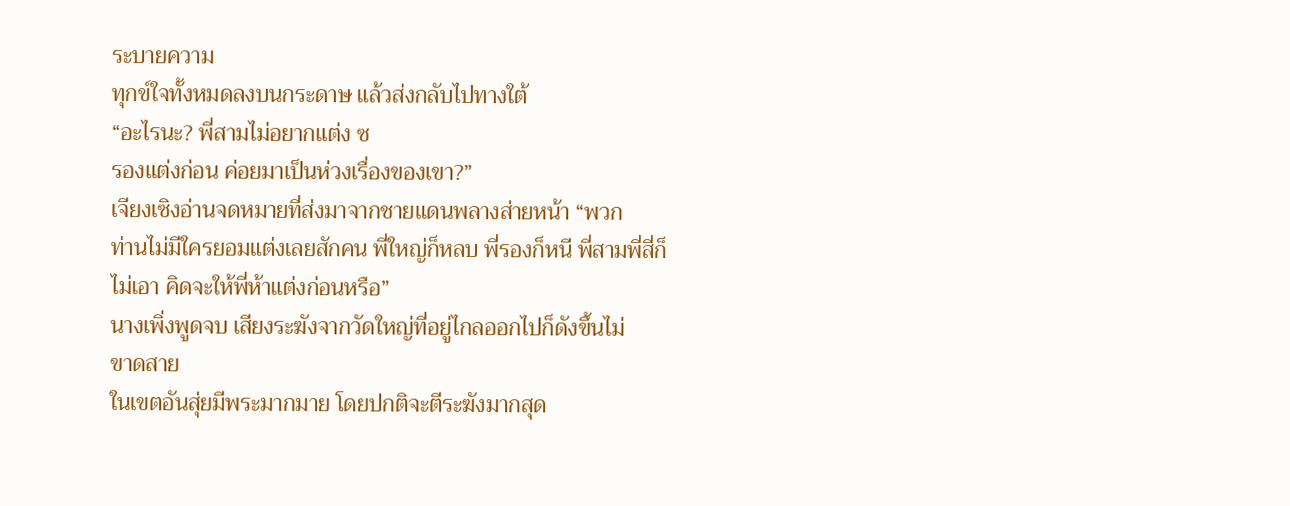ระบายความ
ทุกข์ใจทั้งหมดลงบนกระดาษ แล้วส่งกลับไปทางใต้
“อะไรนะ? พี่สามไม่อยากแต่ง ซ
รองแต่งก่อน ค่อยมาเป็นห่วงเรื่องของเขา?”
เจียงเซิงอ่านจดหมายที่ส่งมาจากชายแดนพลางส่ายหน้า “พวก
ท่านไม่มีใครยอมแต่งเลยสักคน พี่ใหญ่ก็หลบ พี่รองก็หนี พี่สามพี่สี่ก็
ไม่เอา คิดจะให้พี่ห้าแต่งก่อนหรือ”
นางเพิ่งพูดจบ เสียงระฆังจากวัดใหญ่ที่อยู่ไกลออกไปก็ดังขึ้นไม่
ขาดสาย
ในเขตอันสุ่ยมีพระมากมาย โดยปกติจะตีระฆังมากสุด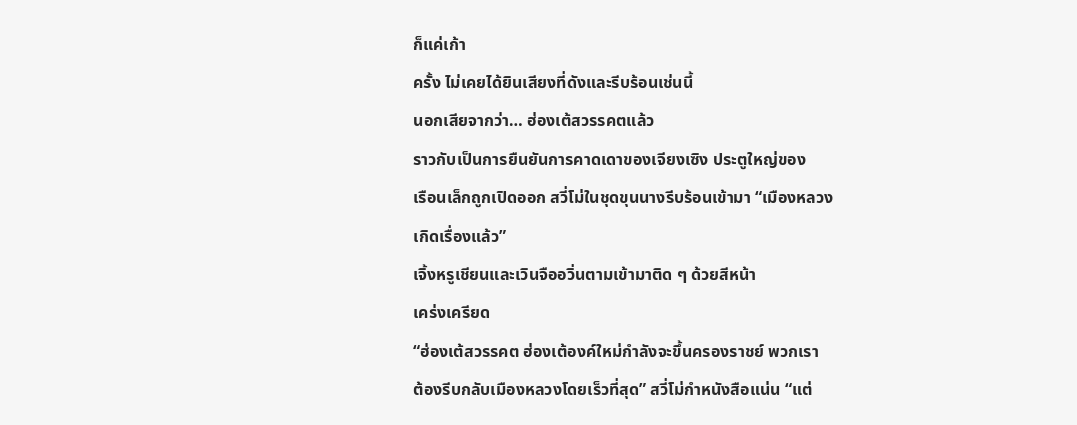ก็แค่เก้า
ครั้ง ไม่เคยได้ยินเสียงที่ดังและรีบร้อนเช่นนี้
นอกเสียจากว่า… ฮ่องเต้สวรรคตแล้ว
ราวกับเป็นการยืนยันการคาดเดาของเจียงเซิง ประตูใหญ่ของ
เรือนเล็กถูกเปิดออก สวี่โม่ในชุดขุนนางรีบร้อนเข้ามา “เมืองหลวง
เกิดเรื่องแล้ว”
เจิ้งหรูเชียนและเวินจืออวิ่นตามเข้ามาติด ๆ ด้วยสีหน้า
เคร่งเครียด
“ฮ่องเต้สวรรคต ฮ่องเต้องค์ใหม่กำลังจะขึ้นครองราชย์ พวกเรา
ต้องรีบกลับเมืองหลวงโดยเร็วที่สุด” สวี่โม่กำหนังสือแน่น “แต่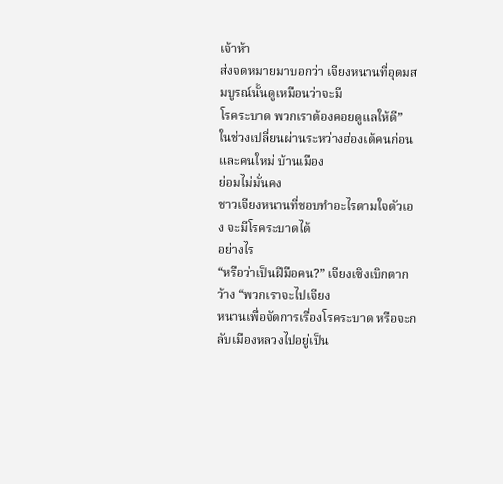เจ้าห้า
ส่งจดหมายมาบอกว่า เจียงหนานที่อุดมสมบูรณ์นั้นดูเหมือนว่าจะมี
โรคระบาด พวกเราต้องคอยดูแลให้ดี”
ในช่วงเปลี่ยนผ่านระหว่างฮ่องเต้คนก่อนและคนใหม่ บ้านเมือง
ย่อมไม่มั่นคง
ชาวเจียงหนานที่ชอบทำอะไรตามใจตัวเอง จะมีโรคระบาดได้
อย่างไร
“หรือว่าเป็นฝีมือคน?” เจียงเซิงเบิกตากว้าง “พวกเราจะไปเจียง
หนานเพื่อจัดการเรื่องโรคระบาด หรือจะกลับเมืองหลวงไปอยู่เป็น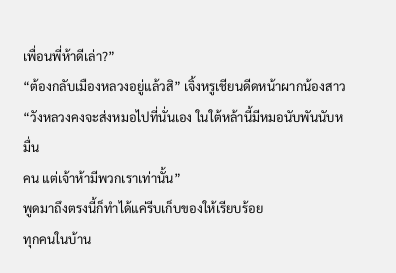เพื่อนพี่ห้าดีเล่า?”
“ต้องกลับเมืองหลวงอยู่แล้วสิ” เจิ้งหรูเชียนดีดหน้าผากน้องสาว
“วังหลวงคงจะส่งหมอไปที่นั่นเอง ในใต้หล้านี้มีหมอนับพันนับหมื่น
คน แต่เจ้าห้ามีพวกเราเท่านั้น”
พูดมาถึงตรงนี้ก็ทำได้แค่รีบเก็บของให้เรียบร้อย
ทุกคนในบ้าน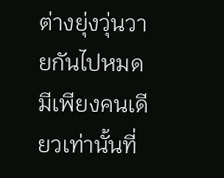ต่างยุ่งวุ่นวายกันไปหมด
มีเพียงคนเดียวเท่านั้นที่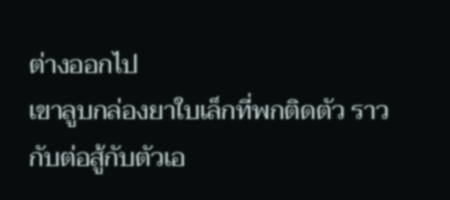ต่างออกไป
เขาลูบกล่องยาใบเล็กที่พกติดตัว ราวกับต่อสู้กับตัวเอ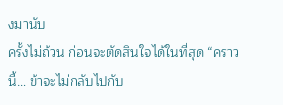งมานับ
ครั้งไม่ถ้วน ก่อนจะตัดสินใจได้ในที่สุด “คราวนี้… ข้าจะไม่กลับไปกับ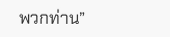พวกท่าน”